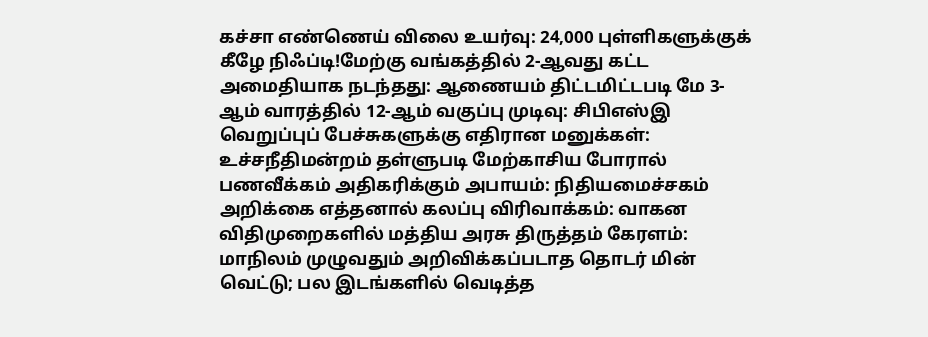கச்சா எண்ணெய் விலை உயர்வு: 24,000 புள்ளிகளுக்குக் கீழே நிஃப்டி!மேற்கு வங்கத்தில் 2-ஆவது கட்ட அமைதியாக நடந்தது: ஆணையம் திட்டமிட்டபடி மே 3-ஆம் வாரத்தில் 12-ஆம் வகுப்பு முடிவு: சிபிஎஸ்இ வெறுப்புப் பேச்சுகளுக்கு எதிரான மனுக்கள்: உச்சநீதிமன்றம் தள்ளுபடி மேற்காசிய போரால் பணவீக்கம் அதிகரிக்கும் அபாயம்: நிதியமைச்சகம் அறிக்கை எத்தனால் கலப்பு விரிவாக்கம்: வாகன விதிமுறைகளில் மத்திய அரசு திருத்தம் கேரளம்: மாநிலம் முழுவதும் அறிவிக்கப்படாத தொடர் மின் வெட்டு; பல இடங்களில் வெடித்த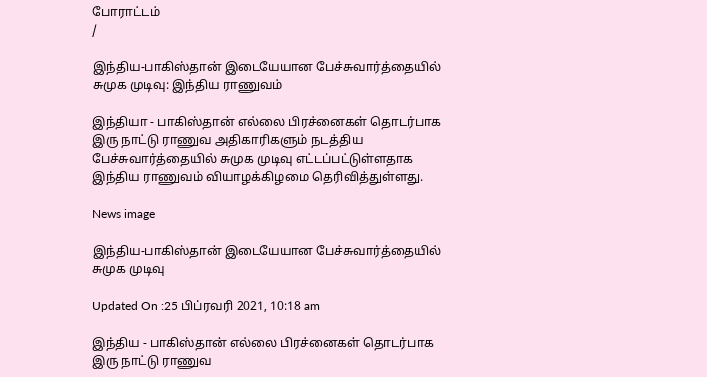போராட்டம்
/

இந்திய-பாகிஸ்தான் இடையேயான பேச்சுவார்த்தையில் சுமுக முடிவு: இந்திய ராணுவம்

இந்தியா - பாகிஸ்தான் எல்லை பிரச்னைகள் தொடர்பாக இரு நாட்டு ராணுவ அதிகாரிகளும் நடத்திய பேச்சுவார்த்தையில் சுமுக முடிவு எட்டப்பட்டுள்ளதாக இந்திய ராணுவம் வியாழக்கிழமை தெரிவித்துள்ளது.

News image

இந்திய-பாகிஸ்தான் இடையேயான பேச்சுவார்த்தையில் சுமுக முடிவு

Updated On :25 பிப்ரவரி 2021, 10:18 am

இந்திய - பாகிஸ்தான் எல்லை பிரச்னைகள் தொடர்பாக இரு நாட்டு ராணுவ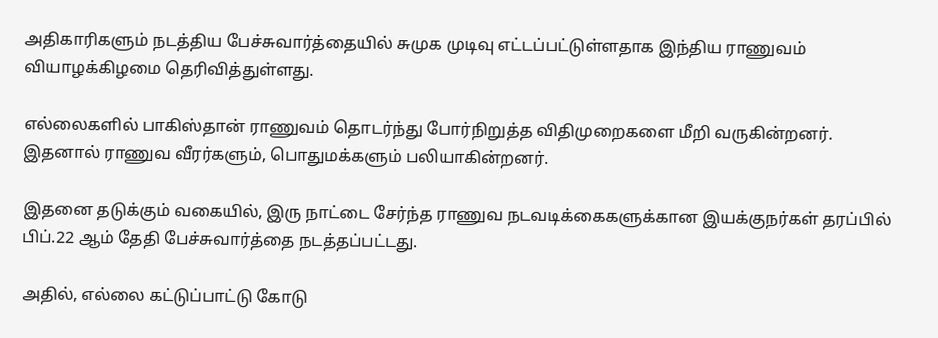அதிகாரிகளும் நடத்திய பேச்சுவார்த்தையில் சுமுக முடிவு எட்டப்பட்டுள்ளதாக இந்திய ராணுவம் வியாழக்கிழமை தெரிவித்துள்ளது.

எல்லைகளில் பாகிஸ்தான் ராணுவம் தொடர்ந்து போர்நிறுத்த விதிமுறைகளை மீறி வருகின்றனர். இதனால் ராணுவ வீரர்களும், பொதுமக்களும் பலியாகின்றனர்.

இதனை தடுக்கும் வகையில், இரு நாட்டை சேர்ந்த ராணுவ நடவடிக்கைகளுக்கான இயக்குநர்கள் தரப்பில் பிப்.22 ஆம் தேதி பேச்சுவார்த்தை நடத்தப்பட்டது.

அதில், எல்லை கட்டுப்பாட்டு கோடு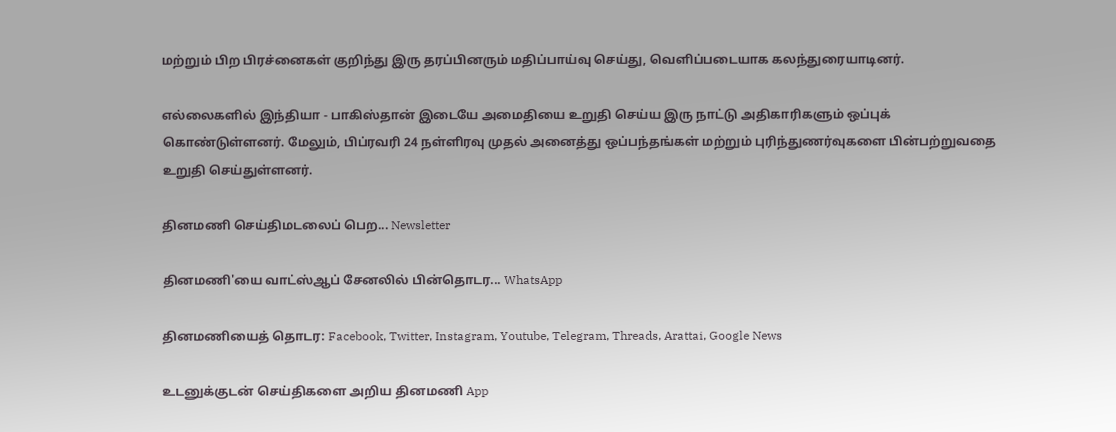மற்றும் பிற பிரச்னைகள் குறிந்து இரு தரப்பினரும் மதிப்பாய்வு செய்து, வெளிப்படையாக கலந்துரையாடினர்.

எல்லைகளில் இந்தியா - பாகிஸ்தான் இடையே அமைதியை உறுதி செய்ய இரு நாட்டு அதிகாரிகளும் ஒப்புக் கொண்டுள்ளனர். மேலும், பிப்ரவரி 24 நள்ளிரவு முதல் அனைத்து ஒப்பந்தங்கள் மற்றும் புரிந்துணர்வுகளை பின்பற்றுவதை உறுதி செய்துள்ளனர்.

தினமணி செய்திமடலைப் பெற... Newsletter

தினமணி'யை வாட்ஸ்ஆப் சேனலில் பின்தொடர... WhatsApp

தினமணியைத் தொடர: Facebook, Twitter, Instagram, Youtube, Telegram, Threads, Arattai, Google News

உடனுக்குடன் செய்திகளை அறிய தினமணி App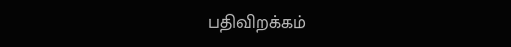பதிவிறக்கம்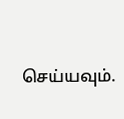செய்யவும்.